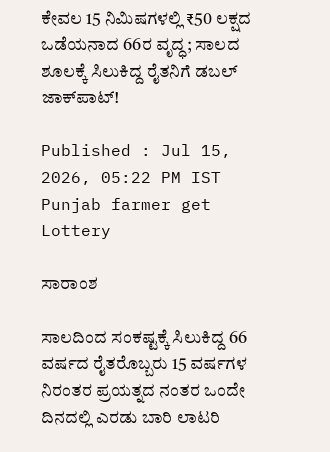ಕೇವಲ 15 ನಿಮಿಷಗಳಲ್ಲಿ ₹50 ಲಕ್ಷದ ಒಡೆಯನಾದ 66ರ ವೃದ್ಧ; ಸಾಲದ ಶೂಲಕ್ಕೆ ಸಿಲುಕಿದ್ದ ರೈತನಿಗೆ ಡಬಲ್ ಜಾಕ್‌ಪಾಟ್!

Published : Jul 15, 2026, 05:22 PM IST
Punjab farmer get Lottery

ಸಾರಾಂಶ

ಸಾಲದಿಂದ ಸಂಕಷ್ಟಕ್ಕೆ ಸಿಲುಕಿದ್ದ 66 ವರ್ಷದ ರೈತರೊಬ್ಬರು 15 ವರ್ಷಗಳ ನಿರಂತರ ಪ್ರಯತ್ನದ ನಂತರ ಒಂದೇ ದಿನದಲ್ಲಿ ಎರಡು ಬಾರಿ ಲಾಟರಿ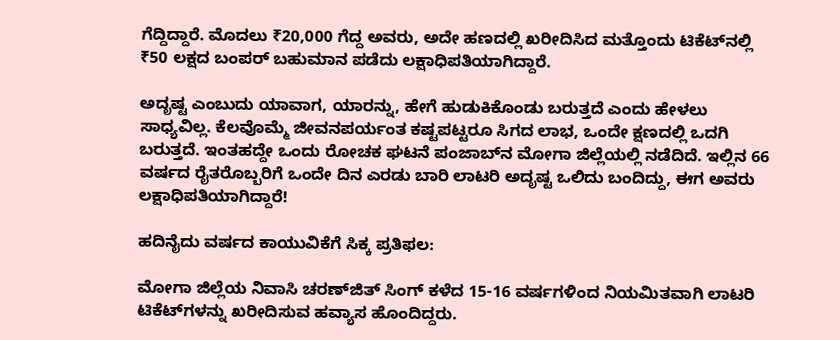ಗೆದ್ದಿದ್ದಾರೆ. ಮೊದಲು ₹20,000 ಗೆದ್ದ ಅವರು, ಅದೇ ಹಣದಲ್ಲಿ ಖರೀದಿಸಿದ ಮತ್ತೊಂದು ಟಿಕೆಟ್‌ನಲ್ಲಿ ₹50 ಲಕ್ಷದ ಬಂಪರ್ ಬಹುಮಾನ ಪಡೆದು ಲಕ್ಷಾಧಿಪತಿಯಾಗಿದ್ದಾರೆ.

ಅದೃಷ್ಟ ಎಂಬುದು ಯಾವಾಗ, ಯಾರನ್ನು, ಹೇಗೆ ಹುಡುಕಿಕೊಂಡು ಬರುತ್ತದೆ ಎಂದು ಹೇಳಲು ಸಾಧ್ಯವಿಲ್ಲ. ಕೆಲವೊಮ್ಮೆ ಜೀವನಪರ್ಯಂತ ಕಷ್ಟಪಟ್ಟರೂ ಸಿಗದ ಲಾಭ, ಒಂದೇ ಕ್ಷಣದಲ್ಲಿ ಒದಗಿ ಬರುತ್ತದೆ. ಇಂತಹದ್ದೇ ಒಂದು ರೋಚಕ ಘಟನೆ ಪಂಜಾಬ್‌ನ ಮೋಗಾ ಜಿಲ್ಲೆಯಲ್ಲಿ ನಡೆದಿದೆ. ಇಲ್ಲಿನ 66 ವರ್ಷದ ರೈತರೊಬ್ಬರಿಗೆ ಒಂದೇ ದಿನ ಎರಡು ಬಾರಿ ಲಾಟರಿ ಅದೃಷ್ಟ ಒಲಿದು ಬಂದಿದ್ದು, ಈಗ ಅವರು ಲಕ್ಷಾಧಿಪತಿಯಾಗಿದ್ದಾರೆ!

ಹದಿನೈದು ವರ್ಷದ ಕಾಯುವಿಕೆಗೆ ಸಿಕ್ಕ ಪ್ರತಿಫಲ:

ಮೋಗಾ ಜಿಲ್ಲೆಯ ನಿವಾಸಿ ಚರಣ್‌ಜಿತ್ ಸಿಂಗ್ ಕಳೆದ 15-16 ವರ್ಷಗಳಿಂದ ನಿಯಮಿತವಾಗಿ ಲಾಟರಿ ಟಿಕೆಟ್‌ಗಳನ್ನು ಖರೀದಿಸುವ ಹವ್ಯಾಸ ಹೊಂದಿದ್ದರು.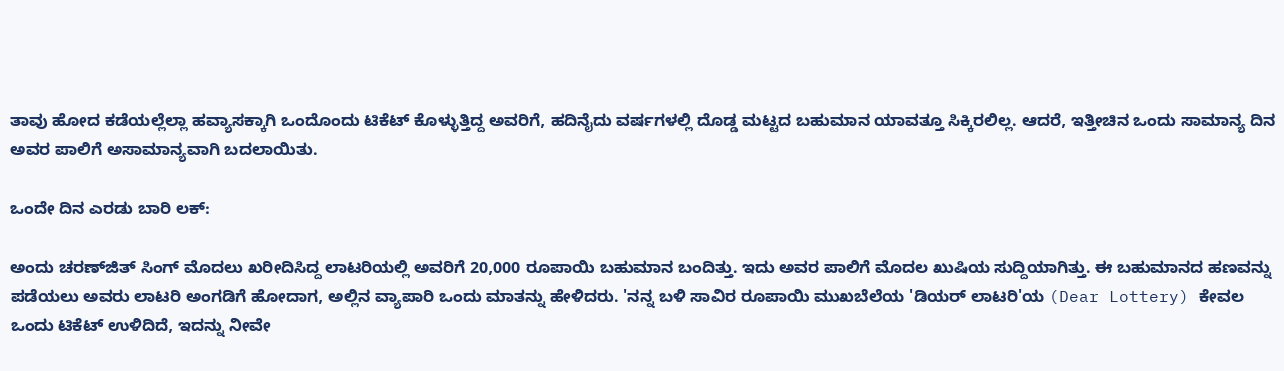ತಾವು ಹೋದ ಕಡೆಯಲ್ಲೆಲ್ಲಾ ಹವ್ಯಾಸಕ್ಕಾಗಿ ಒಂದೊಂದು ಟಿಕೆಟ್ ಕೊಳ್ಳುತ್ತಿದ್ದ ಅವರಿಗೆ, ಹದಿನೈದು ವರ್ಷಗಳಲ್ಲಿ ದೊಡ್ಡ ಮಟ್ಟದ ಬಹುಮಾನ ಯಾವತ್ತೂ ಸಿಕ್ಕಿರಲಿಲ್ಲ. ಆದರೆ, ಇತ್ತೀಚಿನ ಒಂದು ಸಾಮಾನ್ಯ ದಿನ ಅವರ ಪಾಲಿಗೆ ಅಸಾಮಾನ್ಯವಾಗಿ ಬದಲಾಯಿತು.

ಒಂದೇ ದಿನ ಎರಡು ಬಾರಿ ಲಕ್:

ಅಂದು ಚರಣ್‌ಜಿತ್ ಸಿಂಗ್ ಮೊದಲು ಖರೀದಿಸಿದ್ದ ಲಾಟರಿಯಲ್ಲಿ ಅವರಿಗೆ 20,000 ರೂಪಾಯಿ ಬಹುಮಾನ ಬಂದಿತ್ತು. ಇದು ಅವರ ಪಾಲಿಗೆ ಮೊದಲ ಖುಷಿಯ ಸುದ್ದಿಯಾಗಿತ್ತು. ಈ ಬಹುಮಾನದ ಹಣವನ್ನು ಪಡೆಯಲು ಅವರು ಲಾಟರಿ ಅಂಗಡಿಗೆ ಹೋದಾಗ, ಅಲ್ಲಿನ ವ್ಯಾಪಾರಿ ಒಂದು ಮಾತನ್ನು ಹೇಳಿದರು. 'ನನ್ನ ಬಳಿ ಸಾವಿರ ರೂಪಾಯಿ ಮುಖಬೆಲೆಯ 'ಡಿಯರ್ ಲಾಟರಿ'ಯ (Dear Lottery) ಕೇವಲ ಒಂದು ಟಿಕೆಟ್ ಉಳಿದಿದೆ, ಇದನ್ನು ನೀವೇ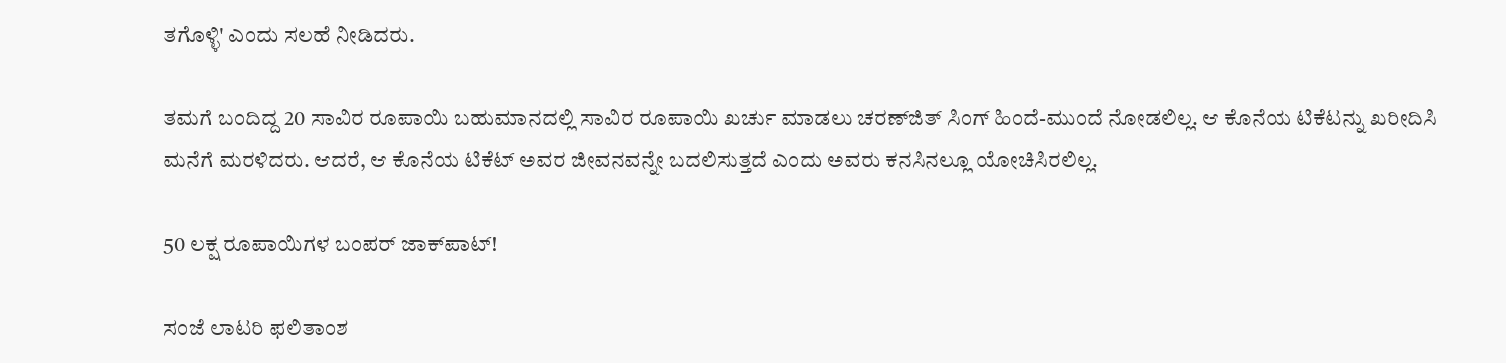ತಗೊಳ್ಳಿ' ಎಂದು ಸಲಹೆ ನೀಡಿದರು.

ತಮಗೆ ಬಂದಿದ್ದ 20 ಸಾವಿರ ರೂಪಾಯಿ ಬಹುಮಾನದಲ್ಲಿ ಸಾವಿರ ರೂಪಾಯಿ ಖರ್ಚು ಮಾಡಲು ಚರಣ್‌ಜಿತ್ ಸಿಂಗ್ ಹಿಂದೆ-ಮುಂದೆ ನೋಡಲಿಲ್ಲ. ಆ ಕೊನೆಯ ಟಿಕೆಟನ್ನು ಖರೀದಿಸಿ ಮನೆಗೆ ಮರಳಿದರು. ಆದರೆ, ಆ ಕೊನೆಯ ಟಿಕೆಟ್ ಅವರ ಜೀವನವನ್ನೇ ಬದಲಿಸುತ್ತದೆ ಎಂದು ಅವರು ಕನಸಿನಲ್ಲೂ ಯೋಚಿಸಿರಲಿಲ್ಲ.

50 ಲಕ್ಷ ರೂಪಾಯಿಗಳ ಬಂಪರ್ ಜಾಕ್‌ಪಾಟ್!

ಸಂಜೆ ಲಾಟರಿ ಫಲಿತಾಂಶ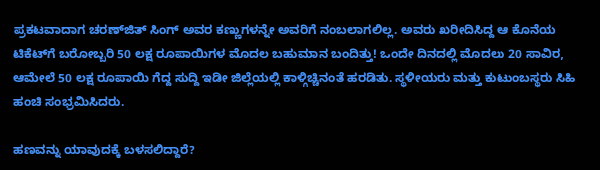ಪ್ರಕಟವಾದಾಗ ಚರಣ್‌ಜಿತ್ ಸಿಂಗ್ ಅವರ ಕಣ್ಣುಗಳನ್ನೇ ಅವರಿಗೆ ನಂಬಲಾಗಲಿಲ್ಲ. ಅವರು ಖರೀದಿಸಿದ್ದ ಆ ಕೊನೆಯ ಟಿಕೆಟ್‌ಗೆ ಬರೋಬ್ಬರಿ 50 ಲಕ್ಷ ರೂಪಾಯಿಗಳ ಮೊದಲ ಬಹುಮಾನ ಬಂದಿತ್ತು! ಒಂದೇ ದಿನದಲ್ಲಿ ಮೊದಲು 20 ಸಾವಿರ, ಆಮೇಲೆ 50 ಲಕ್ಷ ರೂಪಾಯಿ ಗೆದ್ದ ಸುದ್ದಿ ಇಡೀ ಜಿಲ್ಲೆಯಲ್ಲಿ ಕಾಳ್ಗಿಚ್ಚಿನಂತೆ ಹರಡಿತು. ಸ್ಥಳೀಯರು ಮತ್ತು ಕುಟುಂಬಸ್ಥರು ಸಿಹಿ ಹಂಚಿ ಸಂಭ್ರಮಿಸಿದರು.

ಹಣವನ್ನು ಯಾವುದಕ್ಕೆ ಬಳಸಲಿದ್ದಾರೆ?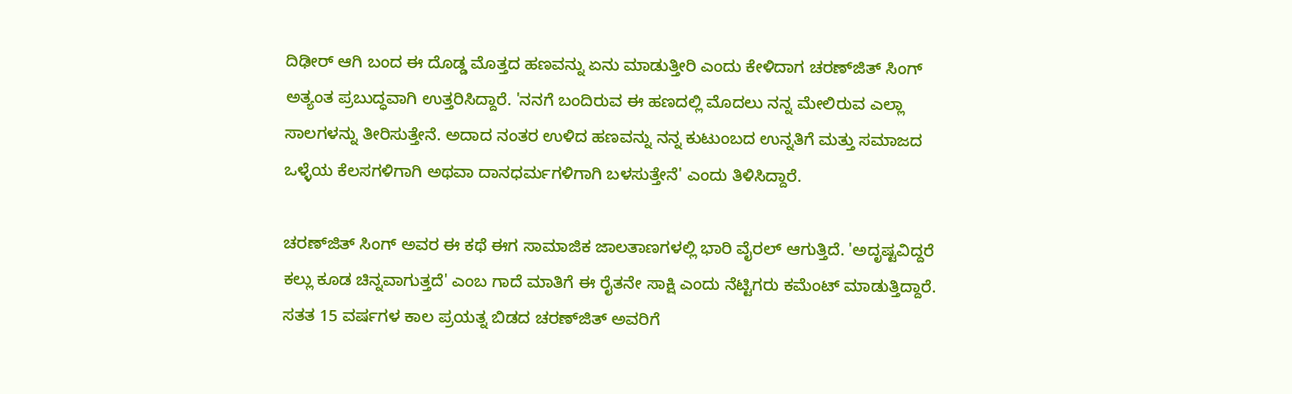ದಿಢೀರ್ ಆಗಿ ಬಂದ ಈ ದೊಡ್ಡ ಮೊತ್ತದ ಹಣವನ್ನು ಏನು ಮಾಡುತ್ತೀರಿ ಎಂದು ಕೇಳಿದಾಗ ಚರಣ್‌ಜಿತ್ ಸಿಂಗ್ ಅತ್ಯಂತ ಪ್ರಬುದ್ಧವಾಗಿ ಉತ್ತರಿಸಿದ್ದಾರೆ. 'ನನಗೆ ಬಂದಿರುವ ಈ ಹಣದಲ್ಲಿ ಮೊದಲು ನನ್ನ ಮೇಲಿರುವ ಎಲ್ಲಾ ಸಾಲಗಳನ್ನು ತೀರಿಸುತ್ತೇನೆ. ಅದಾದ ನಂತರ ಉಳಿದ ಹಣವನ್ನು ನನ್ನ ಕುಟುಂಬದ ಉನ್ನತಿಗೆ ಮತ್ತು ಸಮಾಜದ ಒಳ್ಳೆಯ ಕೆಲಸಗಳಿಗಾಗಿ ಅಥವಾ ದಾನಧರ್ಮಗಳಿಗಾಗಿ ಬಳಸುತ್ತೇನೆ' ಎಂದು ತಿಳಿಸಿದ್ದಾರೆ.

ಚರಣ್‌ಜಿತ್ ಸಿಂಗ್ ಅವರ ಈ ಕಥೆ ಈಗ ಸಾಮಾಜಿಕ ಜಾಲತಾಣಗಳಲ್ಲಿ ಭಾರಿ ವೈರಲ್ ಆಗುತ್ತಿದೆ. 'ಅದೃಷ್ಟವಿದ್ದರೆ ಕಲ್ಲು ಕೂಡ ಚಿನ್ನವಾಗುತ್ತದೆ' ಎಂಬ ಗಾದೆ ಮಾತಿಗೆ ಈ ರೈತನೇ ಸಾಕ್ಷಿ ಎಂದು ನೆಟ್ಟಿಗರು ಕಮೆಂಟ್ ಮಾಡುತ್ತಿದ್ದಾರೆ. ಸತತ 15 ವರ್ಷಗಳ ಕಾಲ ಪ್ರಯತ್ನ ಬಿಡದ ಚರಣ್‌ಜಿತ್ ಅವರಿಗೆ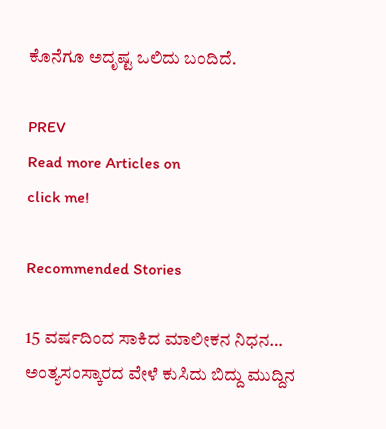ಕೊನೆಗೂ ಅದೃಷ್ಟ ಒಲಿದು ಬಂದಿದೆ.

PREV
Read more Articles on
click me!

Recommended Stories

15 ವರ್ಷದಿಂದ ಸಾಕಿದ ಮಾಲೀಕನ ನಿಧನ… ಅಂತ್ಯಸಂಸ್ಕಾರದ ವೇಳೆ ಕುಸಿದು ಬಿದ್ದು ಮುದ್ದಿನ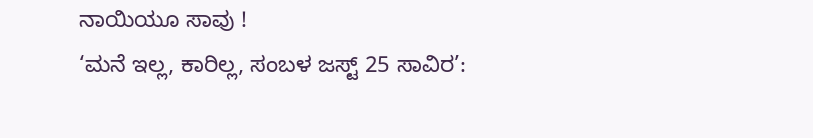ನಾಯಿಯೂ ಸಾವು !
‘ಮನೆ ಇಲ್ಲ, ಕಾರಿಲ್ಲ, ಸಂಬಳ ಜಸ್ಟ್ 25 ಸಾವಿರ’: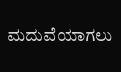ಮದುವೆಯಾಗಲು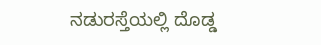ನಡುರಸ್ತೆಯಲ್ಲಿ ದೊಡ್ಡ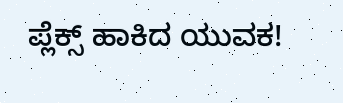ಪ್ಲೆಕ್ಸ್ ಹಾಕಿದ ಯುವಕ!